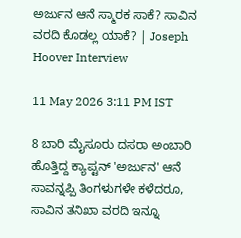ಅರ್ಜುನ ಆನೆ ಸ್ಮಾರಕ ಸಾಕೆ? ಸಾವಿನ ವರದಿ ಕೊಡಲ್ಲ ಯಾಕೆ? | Joseph Hoover Interview

11 May 2026 3:11 PM IST

8 ಬಾರಿ ಮೈಸೂರು ದಸರಾ ಅಂಬಾರಿ ಹೊತ್ತಿದ್ದ ಕ್ಯಾಪ್ಟನ್ 'ಅರ್ಜುನ' ಆನೆ ಸಾವನ್ನಪ್ಪಿ ತಿಂಗಳುಗಳೇ ಕಳೆದರೂ, ಸಾವಿನ ತನಿಖಾ ವರದಿ ಇನ್ನೂ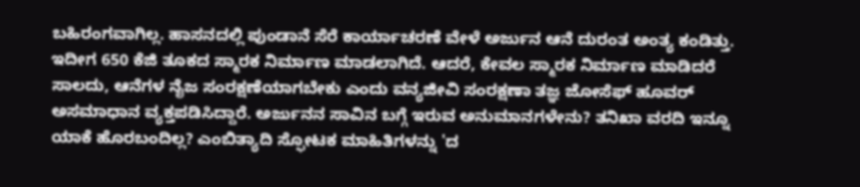ಬಹಿರಂಗವಾಗಿಲ್ಲ. ಹಾಸನದಲ್ಲಿ ಪುಂಡಾನೆ ಸೆರೆ ಕಾರ್ಯಾಚರಣೆ ವೇಳೆ ಅರ್ಜುನ ಆನೆ ದುರಂತ ಅಂತ್ಯ ಕಂಡಿತ್ತು. ಇದೀಗ 650 ಕೆಜಿ ತೂಕದ ಸ್ಮಾರಕ ನಿರ್ಮಾಣ ಮಾಡಲಾಗಿದೆ. ಆದರೆ, ಕೇವಲ ಸ್ಮಾರಕ ನಿರ್ಮಾಣ ಮಾಡಿದರೆ ಸಾಲದು, ಆನೆಗಳ ನೈಜ ಸಂರಕ್ಷಣೆಯಾಗಬೇಕು ಎಂದು ವನ್ಯಜೀವಿ ಸಂರಕ್ಷಣಾ ತಜ್ಞ ಜೋಸೆಫ್ ಹೂವರ್ ಅಸಮಾಧಾನ ವ್ಯಕ್ತಪಡಿಸಿದ್ದಾರೆ. ಅರ್ಜುನನ ಸಾವಿನ ಬಗ್ಗೆ ಇರುವ ಅನುಮಾನಗಳೇನು? ತನಿಖಾ ವರದಿ ಇನ್ನೂ ಯಾಕೆ ಹೊರಬಂದಿಲ್ಲ? ಎಂಬಿತ್ಯಾದಿ ಸ್ಫೋಟಕ ಮಾಹಿತಿಗಳನ್ನು 'ದ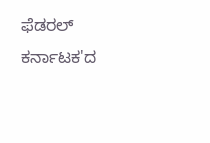ಫೆಡರಲ್ ಕರ್ನಾಟಕ'ದ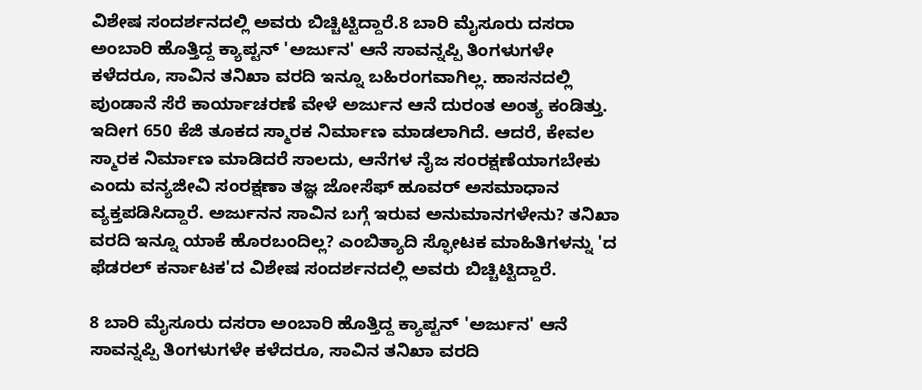ವಿಶೇಷ ಸಂದರ್ಶನದಲ್ಲಿ ಅವರು ಬಿಚ್ಚಿಟ್ಟಿದ್ದಾರೆ.8 ಬಾರಿ ಮೈಸೂರು ದಸರಾ ಅಂಬಾರಿ ಹೊತ್ತಿದ್ದ ಕ್ಯಾಪ್ಟನ್ 'ಅರ್ಜುನ' ಆನೆ ಸಾವನ್ನಪ್ಪಿ ತಿಂಗಳುಗಳೇ ಕಳೆದರೂ, ಸಾವಿನ ತನಿಖಾ ವರದಿ ಇನ್ನೂ ಬಹಿರಂಗವಾಗಿಲ್ಲ. ಹಾಸನದಲ್ಲಿ ಪುಂಡಾನೆ ಸೆರೆ ಕಾರ್ಯಾಚರಣೆ ವೇಳೆ ಅರ್ಜುನ ಆನೆ ದುರಂತ ಅಂತ್ಯ ಕಂಡಿತ್ತು. ಇದೀಗ 650 ಕೆಜಿ ತೂಕದ ಸ್ಮಾರಕ ನಿರ್ಮಾಣ ಮಾಡಲಾಗಿದೆ. ಆದರೆ, ಕೇವಲ ಸ್ಮಾರಕ ನಿರ್ಮಾಣ ಮಾಡಿದರೆ ಸಾಲದು, ಆನೆಗಳ ನೈಜ ಸಂರಕ್ಷಣೆಯಾಗಬೇಕು ಎಂದು ವನ್ಯಜೀವಿ ಸಂರಕ್ಷಣಾ ತಜ್ಞ ಜೋಸೆಫ್ ಹೂವರ್ ಅಸಮಾಧಾನ ವ್ಯಕ್ತಪಡಿಸಿದ್ದಾರೆ. ಅರ್ಜುನನ ಸಾವಿನ ಬಗ್ಗೆ ಇರುವ ಅನುಮಾನಗಳೇನು? ತನಿಖಾ ವರದಿ ಇನ್ನೂ ಯಾಕೆ ಹೊರಬಂದಿಲ್ಲ? ಎಂಬಿತ್ಯಾದಿ ಸ್ಫೋಟಕ ಮಾಹಿತಿಗಳನ್ನು 'ದ ಫೆಡರಲ್ ಕರ್ನಾಟಕ'ದ ವಿಶೇಷ ಸಂದರ್ಶನದಲ್ಲಿ ಅವರು ಬಿಚ್ಚಿಟ್ಟಿದ್ದಾರೆ.

8 ಬಾರಿ ಮೈಸೂರು ದಸರಾ ಅಂಬಾರಿ ಹೊತ್ತಿದ್ದ ಕ್ಯಾಪ್ಟನ್ 'ಅರ್ಜುನ' ಆನೆ ಸಾವನ್ನಪ್ಪಿ ತಿಂಗಳುಗಳೇ ಕಳೆದರೂ, ಸಾವಿನ ತನಿಖಾ ವರದಿ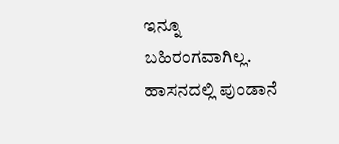ಇನ್ನೂ ಬಹಿರಂಗವಾಗಿಲ್ಲ. ಹಾಸನದಲ್ಲಿ ಪುಂಡಾನೆ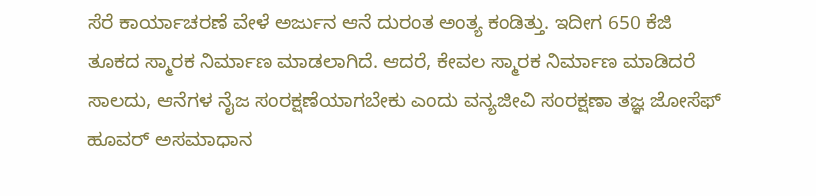ಸೆರೆ ಕಾರ್ಯಾಚರಣೆ ವೇಳೆ ಅರ್ಜುನ ಆನೆ ದುರಂತ ಅಂತ್ಯ ಕಂಡಿತ್ತು. ಇದೀಗ 650 ಕೆಜಿ ತೂಕದ ಸ್ಮಾರಕ ನಿರ್ಮಾಣ ಮಾಡಲಾಗಿದೆ. ಆದರೆ, ಕೇವಲ ಸ್ಮಾರಕ ನಿರ್ಮಾಣ ಮಾಡಿದರೆ ಸಾಲದು, ಆನೆಗಳ ನೈಜ ಸಂರಕ್ಷಣೆಯಾಗಬೇಕು ಎಂದು ವನ್ಯಜೀವಿ ಸಂರಕ್ಷಣಾ ತಜ್ಞ ಜೋಸೆಫ್ ಹೂವರ್ ಅಸಮಾಧಾನ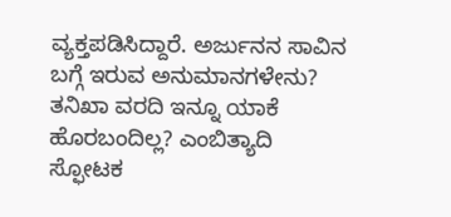ವ್ಯಕ್ತಪಡಿಸಿದ್ದಾರೆ. ಅರ್ಜುನನ ಸಾವಿನ ಬಗ್ಗೆ ಇರುವ ಅನುಮಾನಗಳೇನು? ತನಿಖಾ ವರದಿ ಇನ್ನೂ ಯಾಕೆ ಹೊರಬಂದಿಲ್ಲ? ಎಂಬಿತ್ಯಾದಿ ಸ್ಫೋಟಕ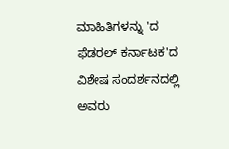ಮಾಹಿತಿಗಳನ್ನು 'ದ ಫೆಡರಲ್ ಕರ್ನಾಟಕ'ದ ವಿಶೇಷ ಸಂದರ್ಶನದಲ್ಲಿ ಅವರು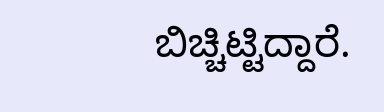ಬಿಚ್ಚಿಟ್ಟಿದ್ದಾರೆ.